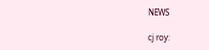NEWS

cj roy: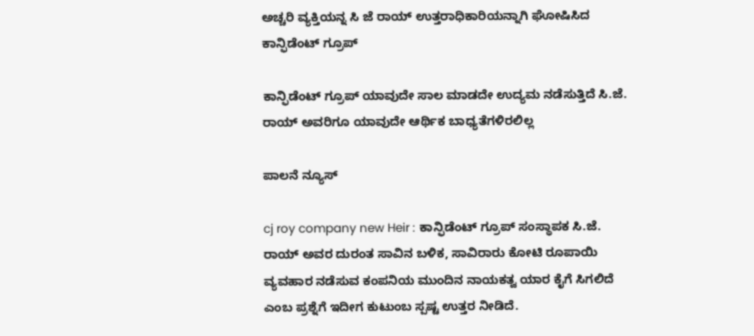ಅಚ್ಚರಿ ವ್ಯಕ್ತಿಯನ್ನ ಸಿ ಜೆ ರಾಯ್‌ ಉತ್ತರಾಧಿಕಾರಿಯನ್ನಾಗಿ ಘೋಷಿಸಿದ ಕಾನ್ಫಿಡೆಂಟ್‌ ಗ್ರೂಪ್‌

ಕಾನ್ಫಿಡೆಂಟ್‌ ಗ್ರೂಪ್ ಯಾವುದೇ ಸಾಲ ಮಾಡದೇ ಉದ್ಯಮ ನಡೆಸುತ್ತಿದೆ ಸಿ.ಜೆ. ರಾಯ್ ಅವರಿಗೂ ಯಾವುದೇ ಆರ್ಥಿಕ ಬಾಧ್ಯತೆಗಳಿರಲಿಲ್ಲ

ಪಾಲನೆ ನ್ಯೂಸ್

cj roy company new Heir : ಕಾನ್ಫಿಡೆಂಟ್‌ ಗ್ರೂಪ್‌ ಸಂಸ್ಥಾಪಕ ಸಿ.ಜೆ. ರಾಯ್ ಅವರ ದುರಂತ ಸಾವಿನ ಬಳಿಕ, ಸಾವಿರಾರು ಕೋಟಿ ರೂಪಾಯಿ ವ್ಯವಹಾರ ನಡೆಸುವ ಕಂಪನಿಯ ಮುಂದಿನ ನಾಯಕತ್ವ ಯಾರ ಕೈಗೆ ಸಿಗಲಿದೆ ಎಂಬ ಪ್ರಶ್ನೆಗೆ ಇದೀಗ ಕುಟುಂಬ ಸ್ಪಷ್ಟ ಉತ್ತರ ನೀಡಿದೆ.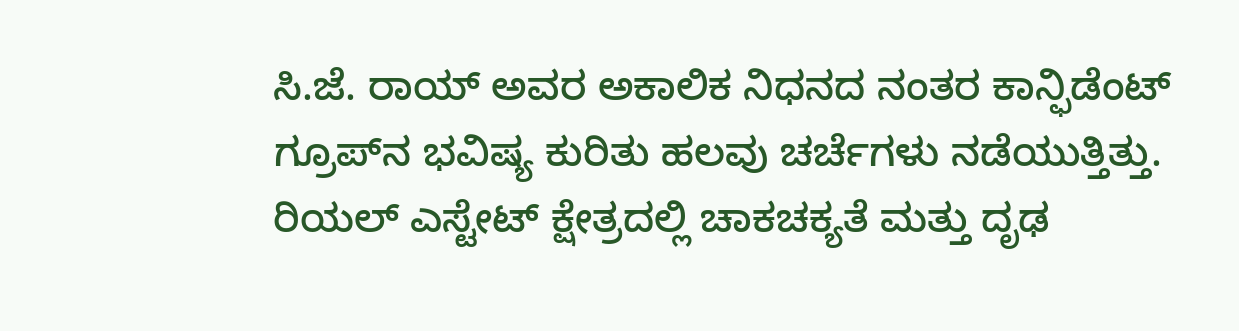ಸಿ.ಜೆ. ರಾಯ್ ಅವರ ಅಕಾಲಿಕ ನಿಧನದ ನಂತರ ಕಾನ್ಫಿಡೆಂಟ್‌ ಗ್ರೂಪ್‌ನ ಭವಿಷ್ಯ ಕುರಿತು ಹಲವು ಚರ್ಚೆಗಳು ನಡೆಯುತ್ತಿತ್ತು. ರಿಯಲ್ ಎಸ್ಟೇಟ್‌ ಕ್ಷೇತ್ರದಲ್ಲಿ ಚಾಕಚಕ್ಯತೆ ಮತ್ತು ದೃಢ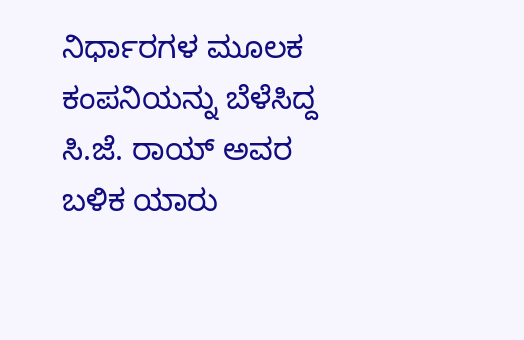ನಿರ್ಧಾರಗಳ ಮೂಲಕ ಕಂಪನಿಯನ್ನು ಬೆಳೆಸಿದ್ದ ಸಿ.ಜೆ. ರಾಯ್ ಅವರ ಬಳಿಕ ಯಾರು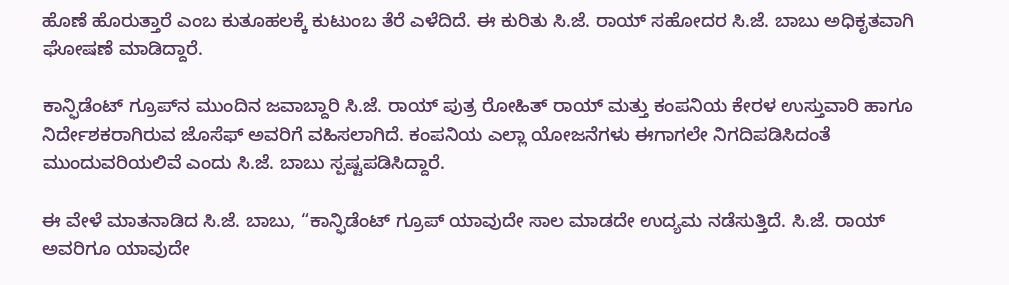ಹೊಣೆ ಹೊರುತ್ತಾರೆ ಎಂಬ ಕುತೂಹಲಕ್ಕೆ ಕುಟುಂಬ ತೆರೆ ಎಳೆದಿದೆ. ಈ ಕುರಿತು ಸಿ.ಜೆ. ರಾಯ್ ಸಹೋದರ ಸಿ.ಜೆ. ಬಾಬು ಅಧಿಕೃತವಾಗಿ ಘೋಷಣೆ ಮಾಡಿದ್ದಾರೆ.

ಕಾನ್ಫಿಡೆಂಟ್‌ ಗ್ರೂಪ್‌ನ ಮುಂದಿನ ಜವಾಬ್ದಾರಿ ಸಿ.ಜೆ. ರಾಯ್ ಪುತ್ರ ರೋಹಿತ್ ರಾಯ್ ಮತ್ತು ಕಂಪನಿಯ ಕೇರಳ ಉಸ್ತುವಾರಿ ಹಾಗೂ ನಿರ್ದೇಶಕರಾಗಿರುವ ಜೊಸೆಫ್ ಅವರಿಗೆ ವಹಿಸಲಾಗಿದೆ. ಕಂಪನಿಯ ಎಲ್ಲಾ ಯೋಜನೆಗಳು ಈಗಾಗಲೇ ನಿಗದಿಪಡಿಸಿದಂತೆ ಮುಂದುವರಿಯಲಿವೆ ಎಂದು ಸಿ.ಜೆ. ಬಾಬು ಸ್ಪಷ್ಟಪಡಿಸಿದ್ದಾರೆ.

ಈ ವೇಳೆ ಮಾತನಾಡಿದ ಸಿ.ಜೆ. ಬಾಬು, “ಕಾನ್ಫಿಡೆಂಟ್‌ ಗ್ರೂಪ್ ಯಾವುದೇ ಸಾಲ ಮಾಡದೇ ಉದ್ಯಮ ನಡೆಸುತ್ತಿದೆ. ಸಿ.ಜೆ. ರಾಯ್ ಅವರಿಗೂ ಯಾವುದೇ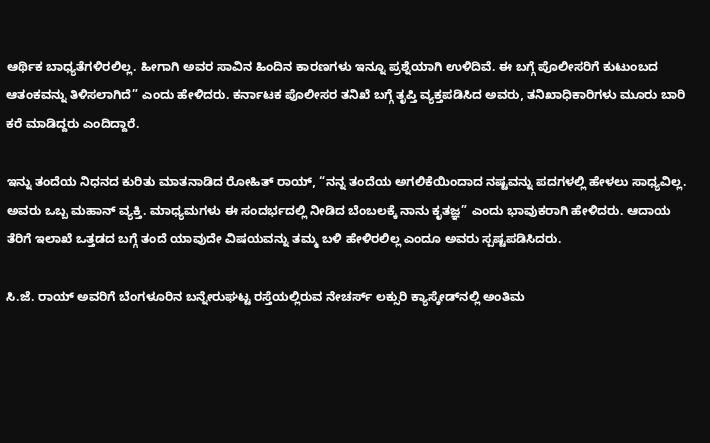ಆರ್ಥಿಕ ಬಾಧ್ಯತೆಗಳಿರಲಿಲ್ಲ. ಹೀಗಾಗಿ ಅವರ ಸಾವಿನ ಹಿಂದಿನ ಕಾರಣಗಳು ಇನ್ನೂ ಪ್ರಶ್ನೆಯಾಗಿ ಉಳಿದಿವೆ. ಈ ಬಗ್ಗೆ ಪೊಲೀಸರಿಗೆ ಕುಟುಂಬದ ಆತಂಕವನ್ನು ತಿಳಿಸಲಾಗಿದೆ” ಎಂದು ಹೇಳಿದರು. ಕರ್ನಾಟಕ ಪೊಲೀಸರ ತನಿಖೆ ಬಗ್ಗೆ ತೃಪ್ತಿ ವ್ಯಕ್ತಪಡಿಸಿದ ಅವರು, ತನಿಖಾಧಿಕಾರಿಗಳು ಮೂರು ಬಾರಿ ಕರೆ ಮಾಡಿದ್ದರು ಎಂದಿದ್ದಾರೆ.

ಇನ್ನು ತಂದೆಯ ನಿಧನದ ಕುರಿತು ಮಾತನಾಡಿದ ರೋಹಿತ್ ರಾಯ್, “ನನ್ನ ತಂದೆಯ ಅಗಲಿಕೆಯಿಂದಾದ ನಷ್ಟವನ್ನು ಪದಗಳಲ್ಲಿ ಹೇಳಲು ಸಾಧ್ಯವಿಲ್ಲ. ಅವರು ಒಬ್ಬ ಮಹಾನ್ ವ್ಯಕ್ತಿ. ಮಾಧ್ಯಮಗಳು ಈ ಸಂದರ್ಭದಲ್ಲಿ ನೀಡಿದ ಬೆಂಬಲಕ್ಕೆ ನಾನು ಕೃತಜ್ಞ” ಎಂದು ಭಾವುಕರಾಗಿ ಹೇಳಿದರು. ಆದಾಯ ತೆರಿಗೆ ಇಲಾಖೆ ಒತ್ತಡದ ಬಗ್ಗೆ ತಂದೆ ಯಾವುದೇ ವಿಷಯವನ್ನು ತಮ್ಮ ಬಳಿ ಹೇಳಿರಲಿಲ್ಲ ಎಂದೂ ಅವರು ಸ್ಪಷ್ಟಪಡಿಸಿದರು.

ಸಿ.ಜೆ. ರಾಯ್ ಅವರಿಗೆ ಬೆಂಗಳೂರಿನ ಬನ್ನೇರುಘಟ್ಟ ರಸ್ತೆಯಲ್ಲಿರುವ ನೇಚರ್ಸ್ ಲಕ್ಸುರಿ ಕ್ಯಾಸ್ಕೇಡ್‌ನಲ್ಲಿ ಅಂತಿಮ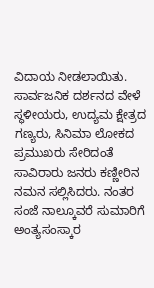ವಿದಾಯ ನೀಡಲಾಯಿತು. ಸಾರ್ವಜನಿಕ ದರ್ಶನದ ವೇಳೆ ಸ್ಥಳೀಯರು, ಉದ್ಯಮ ಕ್ಷೇತ್ರದ ಗಣ್ಯರು, ಸಿನಿಮಾ ಲೋಕದ ಪ್ರಮುಖರು ಸೇರಿದಂತೆ ಸಾವಿರಾರು ಜನರು ಕಣ್ಣೀರಿನ ನಮನ ಸಲ್ಲಿಸಿದರು. ನಂತರ ಸಂಜೆ ನಾಲ್ಕೂವರೆ ಸುಮಾರಿಗೆ ಅಂತ್ಯಸಂಸ್ಕಾರ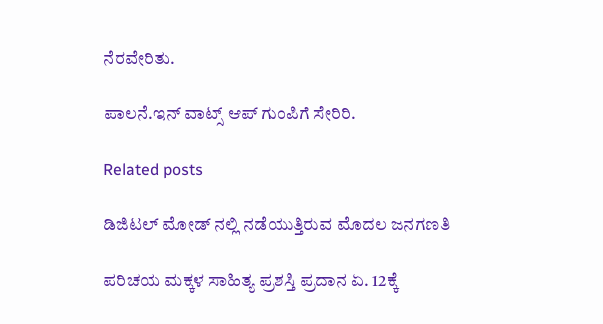ನೆರವೇರಿತು.

ಪಾಲನೆ.ಇನ್‌ ವಾಟ್ಸ್‌ ಆಪ್‌ ಗುಂಪಿಗೆ ಸೇರಿರಿ.

Related posts

ಡಿಜಿಟಲ್ ಮೋಡ್ ನಲ್ಲಿ ನಡೆಯುತ್ತಿರುವ ಮೊದಲ ಜನಗಣತಿ

ಪರಿಚಯ ಮಕ್ಕಳ ಸಾಹಿತ್ಯ ಪ್ರಶಸ್ತಿ ಪ್ರದಾನ ಏ. 12ಕ್ಕೆ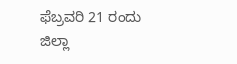ಫೆಬ್ರವರಿ 21 ರಂದು ಜಿಲ್ಲಾ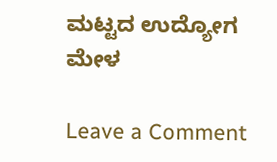ಮಟ್ಟದ ಉದ್ಯೋಗ ಮೇಳ

Leave a Comment